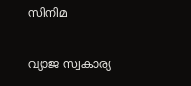സിനിമ

വ്യാജ സ്വകാര്യ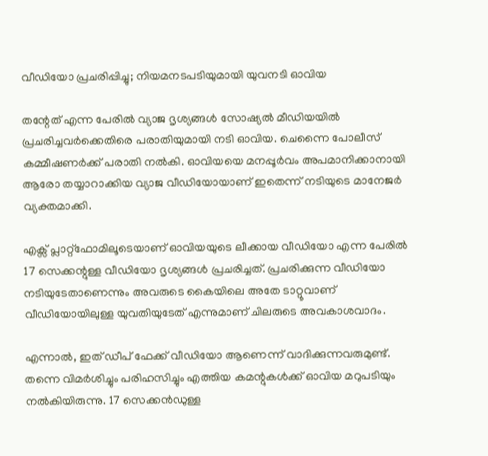വീഡിയോ പ്രചരിപ്പിച്ചു; നിയമനടപടിയുമായി യുവനടി ഓവിയ

തന്റേത് എന്ന പേരില്‍ വ്യാജ ദൃശ്യങ്ങള്‍ സോഷ്യല്‍ മീഡിയയില്‍ പ്രചരിച്ചവര്‍ക്കെതിരെ പരാതിയുമായി നടി ഓവിയ. ചെന്നൈ പോലീസ് കമ്മീഷണര്‍ക്ക് പരാതി നല്‍കി. ഓവിയയെ മനപ്പൂര്‍വം അപമാനിക്കാനായി ആരോ തയ്യാറാക്കിയ വ്യാജ വീഡിയോയാണ് ഇതെന്ന് നടിയുടെ മാനേജര്‍ വ്യക്തമാക്കി.

എക്സ് പ്ലാറ്റ്ഫോമിലൂടെയാണ് ഓവിയയുടെ ലീക്കായ വീഡിയോ എന്ന പേരില്‍ 17 സെക്കന്റുള്ള വീഡിയോ ദൃശ്യങ്ങള്‍ പ്രചരിച്ചത്. പ്രചരിക്കുന്ന വീഡിയോ നടിയുടേതാണെന്നും അവരുടെ കൈയിലെ അതേ ടാറ്റൂവാണ് വീഡിയോയിലുള്ള യുവതിയുടേത് എന്നുമാണ് ചിലരുടെ അവകാശവാദം.

എന്നാല്‍, ഇത് ഡീപ് ഫേക്ക് വീഡിയോ ആണെന്ന് വാദിക്കുന്നവരുമുണ്ട്. തന്നെ വിമര്‍ശിച്ചും പരിഹസിച്ചും എത്തിയ കമന്റുകള്‍ക്ക് ഓവിയ മറുപടിയും നല്‍കിയിരുന്നു. 17 സെക്കന്‍ഡുള്ള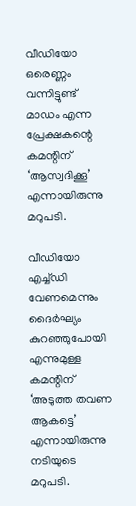വീഡിയോ ഒരെണ്ണം വന്നിട്ടുണ്ട് മാഡം എന്ന പ്രേക്ഷകന്റെ കമന്റിന് ‘ആസ്വദിക്കൂ’ എന്നായിരുന്നു മറുപടി.

വീഡിയോ എച്ച്ഡി വേണമെന്നും ദൈര്‍ഘ്യം കുറഞ്ഞുപോയി എന്നുമുള്ള കമന്റിന് ‘അടുത്ത തവണ ആകട്ടെ’ എന്നായിരുന്നു നടിയുടെ മറുപടി.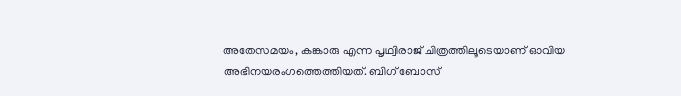അതേസമയം, കങ്കാരു എന്ന പൃഥ്വിരാജ് ചിത്രത്തിലൂടെയാണ് ഓവിയ അഭിനയരംഗത്തെത്തിയത്. ബിഗ് ബോസ്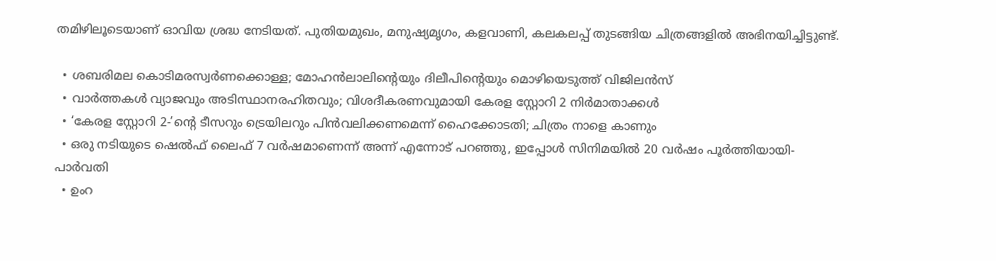തമിഴിലൂടെയാണ് ഓവിയ ശ്രദ്ധ നേടിയത്. പുതിയമുഖം, മനുഷ്യമൃഗം, കളവാണി, കലകലപ്പ് തുടങ്ങിയ ചിത്രങ്ങളില്‍ അഭിനയിച്ചിട്ടുണ്ട്.

  • ശബരിമല കൊടിമരസ്വര്‍ണക്കൊള്ള; മോഹന്‍ലാലിന്റെയും ദിലീപിന്റെയും മൊഴിയെടുത്ത് വിജിലന്‍സ്
  • വാര്‍ത്തകള്‍ വ്യാജവും അടിസ്ഥാനരഹിതവും; വിശദീകരണവുമായി കേരള സ്റ്റോറി 2 നിര്‍മാതാക്കള്‍
  • ‘കേരള സ്റ്റോറി 2-’ന്റെ ടീസറും ട്രെയിലറും പിന്‍വലിക്കണമെന്ന് ഹൈക്കോടതി; ചിത്രം നാളെ കാണും
  • ഒരു നടിയുടെ ഷെല്‍ഫ് ലൈഫ് 7 വര്‍ഷമാണെന്ന് അന്ന് എന്നോട് പറഞ്ഞു, ഇപ്പോള്‍ സിനിമയില്‍ 20 വര്‍ഷം പൂര്‍ത്തിയായി- പാര്‍വതി
  • ഉംറ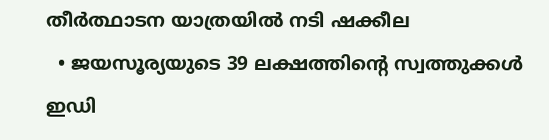തീര്‍ത്ഥാടന യാത്രയില്‍ നടി ഷക്കീല
  • ജയസൂര്യയുടെ 39 ലക്ഷത്തിന്റെ സ്വത്തുക്കള്‍ ഇഡി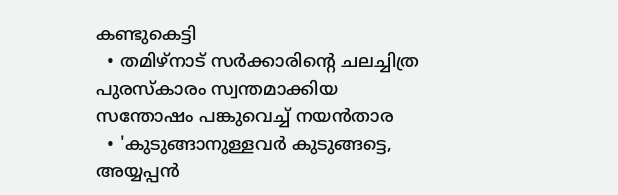കണ്ടുകെട്ടി
  • തമിഴ്‌നാട് സര്‍ക്കാരിന്റെ ചലച്ചിത്ര പുരസ്‌കാരം സ്വന്തമാക്കിയ സന്തോഷം പങ്കുവെച്ച് നയന്‍താര
  • 'കുടുങ്ങാനുള്ളവര്‍ കുടുങ്ങട്ടെ, അയ്യപ്പന്‍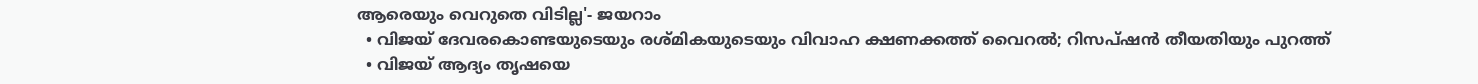ആരെയും വെറുതെ വിടില്ല'- ജയറാം
  • വിജയ് ദേവരകൊണ്ടയുടെയും രശ്മികയുടെയും വിവാഹ ക്ഷണക്കത്ത് വൈറല്‍; റിസപ്ഷന്‍ തീയതിയും പുറത്ത്‌
  • വിജയ് ആദ്യം തൃഷയെ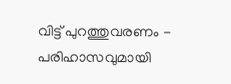വിട്ട് പുറത്തുവരണം - പരിഹാസവുമായി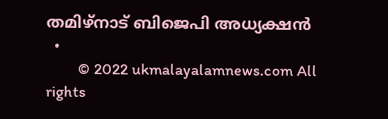തമിഴ്‌നാട് ബിജെപി അധ്യക്ഷന്‍
  •
        © 2022 ukmalayalamnews.com All rights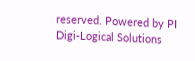reserved. Powered by PI Digi-Logical Solutions